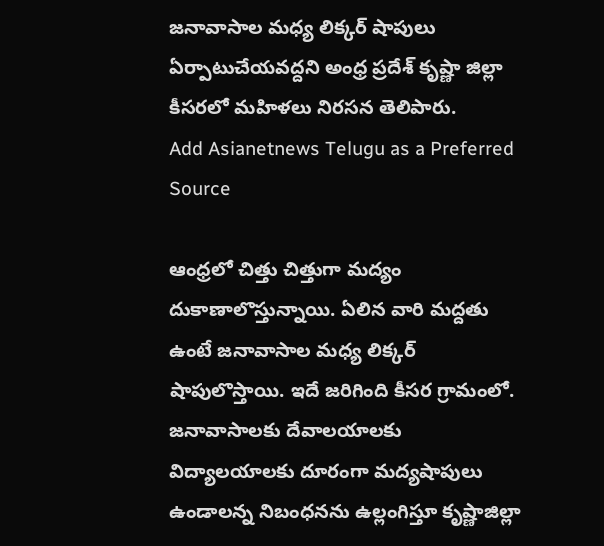జనావాసాల మధ్య లిక్కర్ షాపులు ఏర్పాటుచేయవద్దని అంధ్ర ప్రదేశ్ కృష్ణా జిల్లా కీసరలో మహిళలు నిరసన తెలిపారు.
Add Asianetnews Telugu as a Preferred Source

ఆంధ్రలో చిత్తు చిత్తుగా మద్యం దుకాణాలొస్తున్నాయి. ఏలిన వారి మద్దతు ఉంటే జనావాసాల మధ్య లిక్కర్ షాపులొస్తాయి. ఇదే జరిగింది కీసర గ్రామంలో. జనావాసాలకు దేవాలయాలకు విద్యాలయాలకు దూరంగా మద్యషాపులు ఉండాలన్న నిబంధనను ఉల్లంగిస్తూ కృష్ణాజిల్లా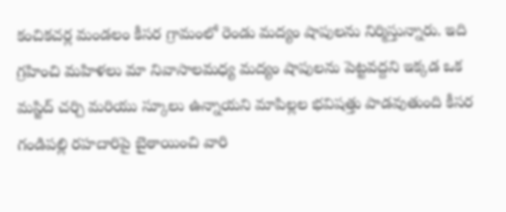కంచికచర్ల మండలం కీసర గ్రామంలో రెండు మద్యం షాపులను నిర్మిస్తున్నారు. ఇది గ్రహించి మహిళలు మా నివాసాలమధ్య మద్యం షాపులను పెట్టవద్దని ఇక్కడ ఒక మస్జిద్ చర్చి మరియు స్కూలు ఉన్నాయని మాపిల్లల భవిషత్తు పాడవుతుంది కీసర గండిపల్లి రహదారిపై బైఠాయించి వారి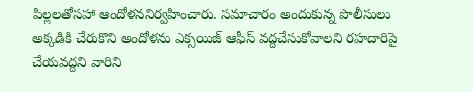పిల్లలతోసహా ఆందోళననిర్వహించారు. సమాచారం అందుకున్న పొలీసులు అక్కడికి చేరుకొని అందోళను ఎక్సయిజ్ ఆఫీస్ వద్దచేసుకోవాలని రహదారిపై చేయవద్దని వారిని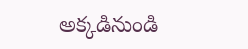అక్కడినుండి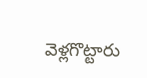వెళ్లగొట్టారు